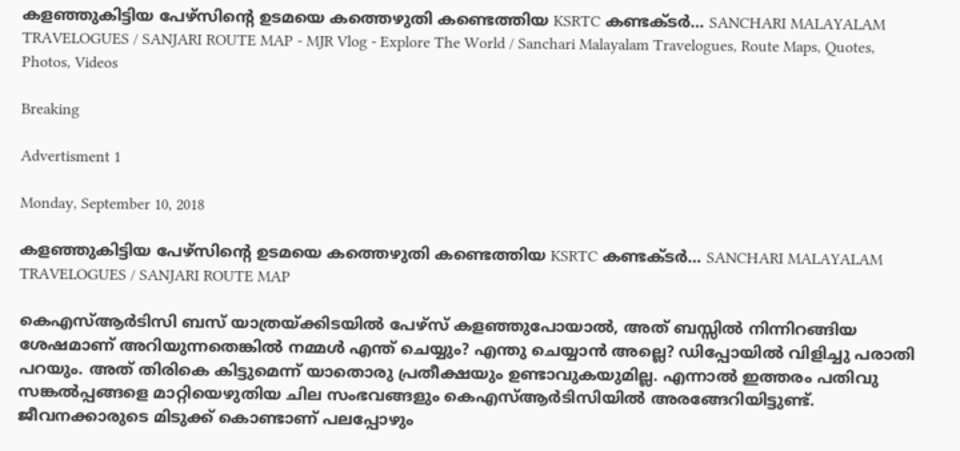കളഞ്ഞുകിട്ടിയ പേഴ്‌സിന്റെ ഉടമയെ കത്തെഴുതി കണ്ടെത്തിയ KSRTC കണ്ടക്ടർ… SANCHARI MALAYALAM TRAVELOGUES / SANJARI ROUTE MAP - MJR Vlog - Explore The World / Sanchari Malayalam Travelogues, Route Maps, Quotes, Photos, Videos

Breaking

Advertisment 1

Monday, September 10, 2018

കളഞ്ഞുകിട്ടിയ പേഴ്‌സിന്റെ ഉടമയെ കത്തെഴുതി കണ്ടെത്തിയ KSRTC കണ്ടക്ടർ… SANCHARI MALAYALAM TRAVELOGUES / SANJARI ROUTE MAP

കെഎസ്ആർടിസി ബസ് യാത്രയ്ക്കിടയിൽ പേഴ്‌സ് കളഞ്ഞുപോയാൽ, അത് ബസ്സിൽ നിന്നിറങ്ങിയ ശേഷമാണ് അറിയുന്നതെങ്കിൽ നമ്മൾ എന്ത് ചെയ്യും? എന്തു ചെയ്യാൻ അല്ലെ? ഡിപ്പോയിൽ വിളിച്ചു പരാതി പറയും. അത് തിരികെ കിട്ടുമെന്ന് യാതൊരു പ്രതീക്ഷയും ഉണ്ടാവുകയുമില്ല. എന്നാൽ ഇത്തരം പതിവു സങ്കൽപ്പങ്ങളെ മാറ്റിയെഴുതിയ ചില സംഭവങ്ങളും കെഎസ്ആർടിസിയിൽ അരങ്ങേറിയിട്ടുണ്ട്. ജീവനക്കാരുടെ മിടുക്ക് കൊണ്ടാണ് പലപ്പോഴും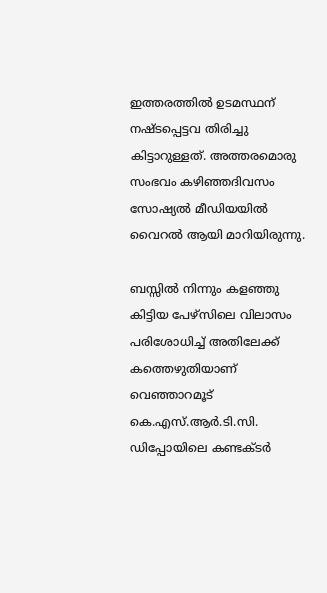ഇത്തരത്തിൽ ഉടമസ്ഥന് നഷ്ടപ്പെട്ടവ തിരിച്ചു കിട്ടാറുള്ളത്. അത്തരമൊരു സംഭവം കഴിഞ്ഞദിവസം സോഷ്യൽ മീഡിയയിൽ വൈറൽ ആയി മാറിയിരുന്നു.

ബസ്സിൽ നിന്നും കളഞ്ഞു കിട്ടിയ പേഴ്‌സിലെ വിലാസം പരിശോധിച്ച് അതിലേക്ക് കത്തെഴുതിയാണ് വെഞ്ഞാറമൂട് കെ.എസ്.ആർ.ടി.സി. ഡിപ്പോയിലെ കണ്ടക്ടർ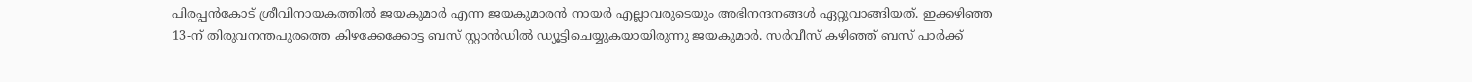പിരപ്പൻകോട് ശ്രീവിനായകത്തിൽ ജയകുമാർ എന്ന ജയകുമാരൻ നായർ എല്ലാവരുടെയും അഭിനന്ദനങ്ങൾ ഏറ്റുവാങ്ങിയത്. ഇക്കഴിഞ്ഞ 13-ന് തിരുവനന്തപുരത്തെ കിഴക്കേക്കോട്ട ബസ് സ്റ്റാൻഡിൽ ഡ്യൂട്ടിചെയ്യുകയായിരുന്നു ജയകുമാർ. സർവീസ് കഴിഞ്ഞ്‌ ബസ് പാർക്ക്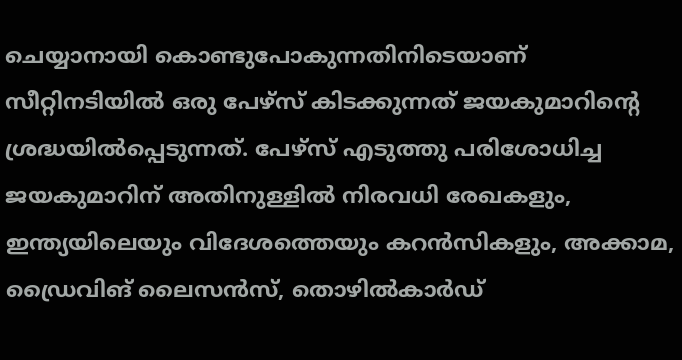ചെയ്യാനായി കൊണ്ടുപോകുന്നതിനിടെയാണ് സീറ്റിനടിയിൽ ഒരു പേഴ്‌സ് കിടക്കുന്നത് ജയകുമാറിന്റെ ശ്രദ്ധയിൽപ്പെടുന്നത്. പേഴ്‌സ് എടുത്തു പരിശോധിച്ച ജയകുമാറിന് അതിനുള്ളിൽ നിരവധി രേഖകളും, ഇന്ത്യയിലെയും വിദേശത്തെയും കറൻസികളും, അക്കാമ, ഡ്രൈവിങ് ലൈസൻസ്, തൊഴിൽകാർഡ്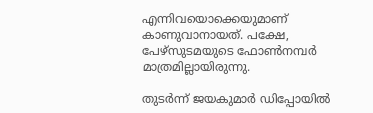എന്നിവയൊക്കെയുമാണ് കാണുവാനായത്. പക്ഷേ, പേഴ്‌സുടമയുടെ ഫോൺനമ്പർ മാത്രമില്ലായിരുന്നു.

തുടർന്ന് ജയകുമാർ ഡിപ്പോയിൽ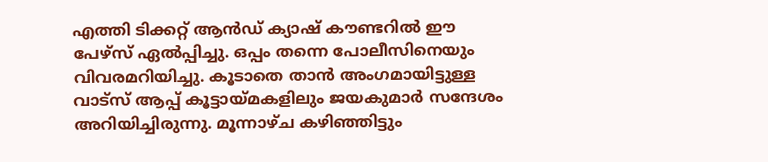എത്തി ടിക്കറ്റ് ആൻഡ് ക്യാഷ് കൗണ്ടറിൽ ഈ പേഴ്സ് ഏൽപ്പിച്ചു. ഒപ്പം തന്നെ പോലീസിനെയും വിവരമറിയിച്ചു. കൂടാതെ താൻ അംഗമായിട്ടുള്ള വാട്‌സ് ആപ്പ് കൂട്ടായ്മകളിലും ജയകുമാർ സന്ദേശം അറിയിച്ചിരുന്നു. മൂന്നാഴ്ച കഴിഞ്ഞിട്ടും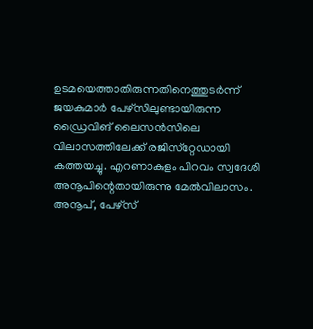ഉടമയെത്താതിരുന്നതിനെത്തുടർന്ന് ജയകുമാർ പേഴ്സിലുണ്ടായിരുന്ന ഡ്രൈവിങ് ലൈസൻസിലെ വിലാസത്തിലേക്ക് രജിസ്‌റ്റേഡായി കത്തയച്ചു. എറണാകുളം പിറവം സ്വദേശി അനൂപിന്റെതായിരുന്നു മേൽവിലാസം. അനൂപ്, പേഴ്‌സ്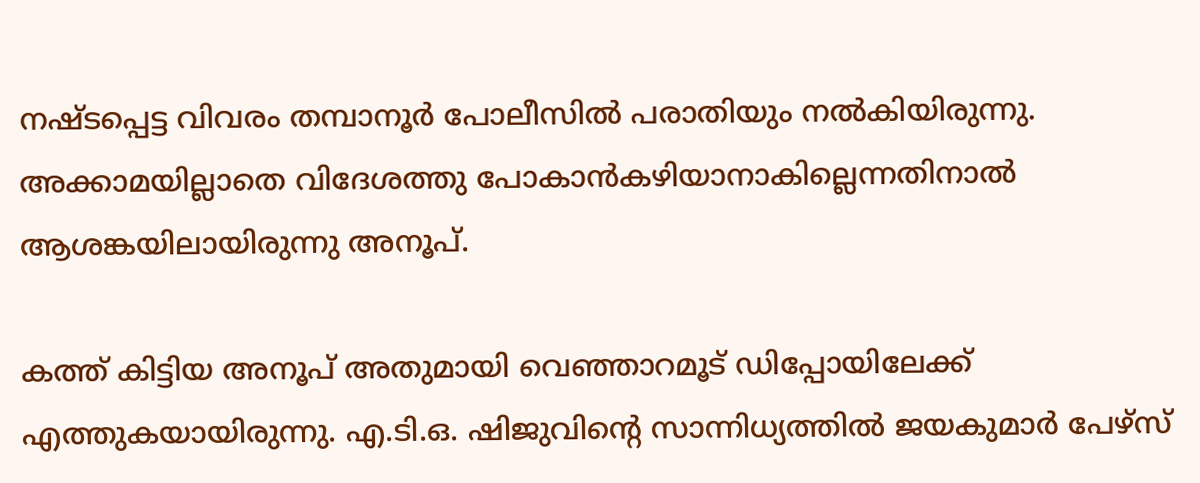നഷ്ടപ്പെട്ട വിവരം തമ്പാനൂർ പോലീസിൽ പരാതിയും നൽകിയിരുന്നു. അക്കാമയില്ലാതെ വിദേശത്തു പോകാൻകഴിയാനാകില്ലെന്നതിനാൽ ആശങ്കയിലായിരുന്നു അനൂപ്.

കത്ത് കിട്ടിയ അനൂപ് അതുമായി വെഞ്ഞാറമൂട് ഡിപ്പോയിലേക്ക് എത്തുകയായിരുന്നു. എ.ടി.ഒ. ഷിജുവിന്റെ സാന്നിധ്യത്തിൽ ജയകുമാർ പേഴ്സ്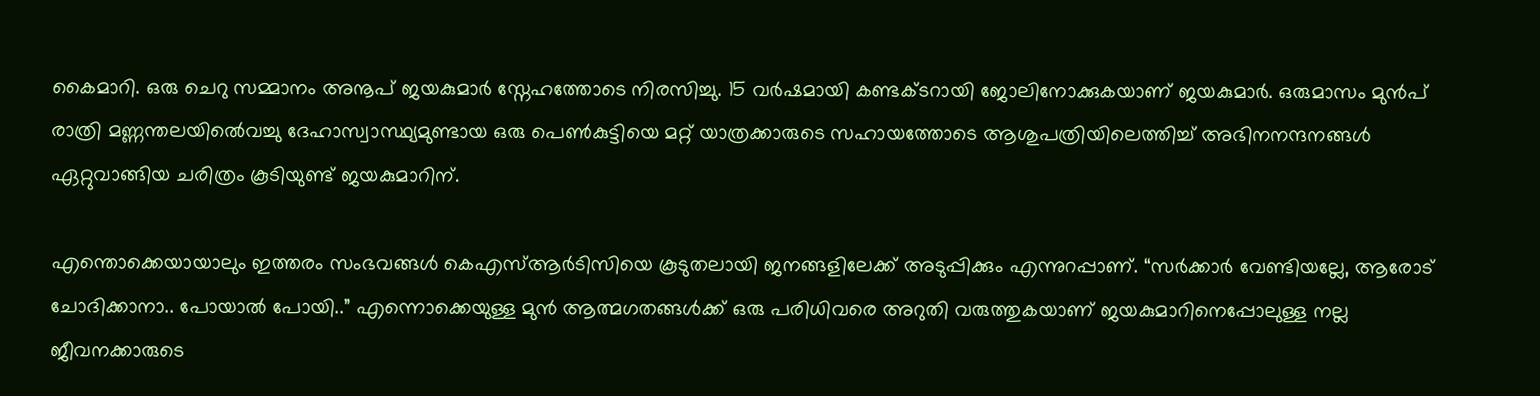കൈമാറി. ഒരു ചെറു സമ്മാനം അനൂപ് ജയകുമാർ സ്നേഹത്തോടെ നിരസിച്ചു. 15 വർഷമായി കണ്ടക്ടറായി ജോലിനോക്കുകയാണ് ജയകുമാർ. ഒരുമാസം മുൻപ്‌ രാത്രി മണ്ണന്തലയിൽെവച്ചു ദേഹാസ്വാസ്ഥ്യമുണ്ടായ ഒരു പെൺകുട്ടിയെ മറ്റ് യാത്രക്കാരുടെ സഹായത്തോടെ ആശുപത്രിയിലെത്തിച്ച് അഭിനനന്ദനങ്ങൾ ഏറ്റുവാങ്ങിയ ചരിത്രം കൂടിയുണ്ട് ജയകുമാറിന്.

എന്തൊക്കെയായാലും ഇത്തരം സംഭവങ്ങൾ കെഎസ്ആർടിസിയെ കൂടുതലായി ജനങ്ങളിലേക്ക് അടുപ്പിക്കും എന്നുറപ്പാണ്. “സർക്കാർ വേണ്ടിയല്ലേ, ആരോട് ചോദിക്കാനാ.. പോയാൽ പോയി..” എന്നൊക്കെയുള്ള മുൻ ആത്മഗതങ്ങൾക്ക് ഒരു പരിധിവരെ അറുതി വരുത്തുകയാണ് ജയകുമാറിനെപ്പോലുള്ള നല്ല ജീവനക്കാരുടെ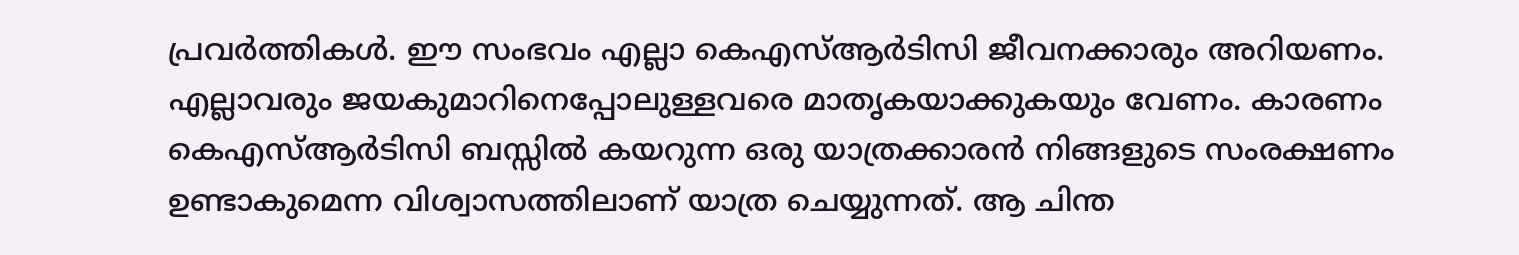പ്രവർത്തികൾ. ഈ സംഭവം എല്ലാ കെഎസ്ആർടിസി ജീവനക്കാരും അറിയണം. എല്ലാവരും ജയകുമാറിനെപ്പോലുള്ളവരെ മാതൃകയാക്കുകയും വേണം. കാരണം കെഎസ്ആർടിസി ബസ്സിൽ കയറുന്ന ഒരു യാത്രക്കാരൻ നിങ്ങളുടെ സംരക്ഷണം ഉണ്ടാകുമെന്ന വിശ്വാസത്തിലാണ് യാത്ര ചെയ്യുന്നത്. ആ ചിന്ത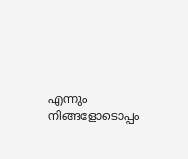എന്നും നിങ്ങളോടൊപ്പം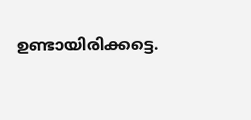ഉണ്ടായിരിക്കട്ടെ.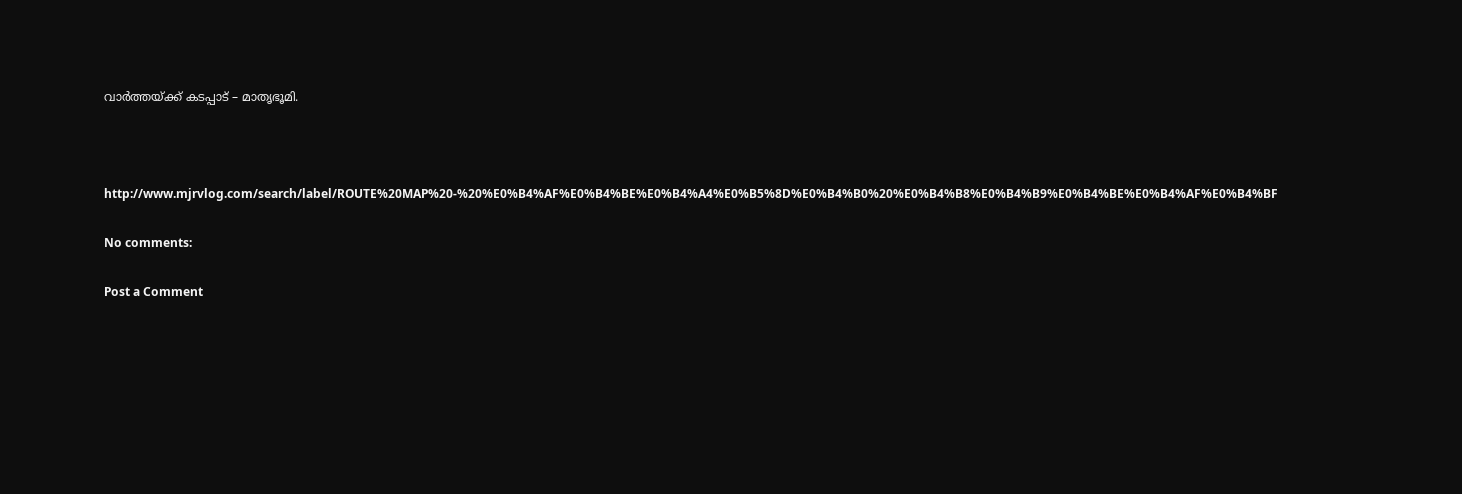വാർത്തയ്ക്ക് കടപ്പാട് – മാതൃഭൂമി.



http://www.mjrvlog.com/search/label/ROUTE%20MAP%20-%20%E0%B4%AF%E0%B4%BE%E0%B4%A4%E0%B5%8D%E0%B4%B0%20%E0%B4%B8%E0%B4%B9%E0%B4%BE%E0%B4%AF%E0%B4%BF

No comments:

Post a Comment